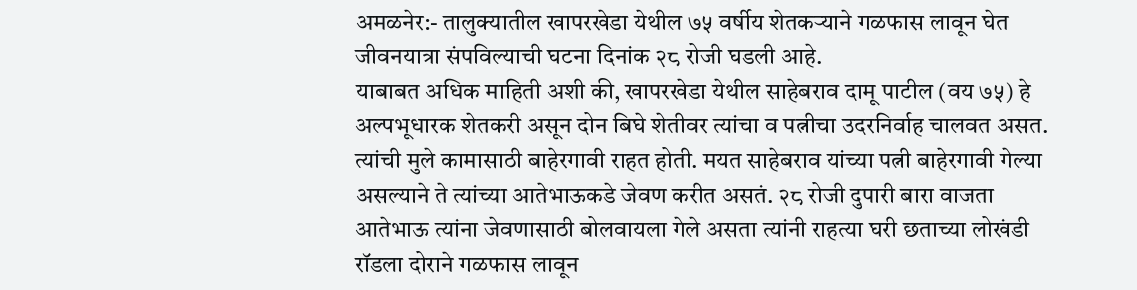अमळनेर:- तालुक्यातील खापरखेडा येथील ७५ वर्षीय शेतकऱ्याने गळफास लावून घेत जीवनयात्रा संपविल्याची घटना दिनांक २८ रोजी घडली आहे.
याबाबत अधिक माहिती अशी की, खापरखेडा येथील साहेबराव दामू पाटील (वय ७५) हे अल्पभूधारक शेतकरी असून दोन बिघे शेतीवर त्यांचा व पत्नीचा उदरनिर्वाह चालवत असत. त्यांची मुले कामासाठी बाहेरगावी राहत होती. मयत साहेबराव यांच्या पत्नी बाहेरगावी गेल्या असल्याने ते त्यांच्या आतेभाऊकडे जेवण करीत असतं. २८ रोजी दुपारी बारा वाजता आतेभाऊ त्यांना जेवणासाठी बोलवायला गेले असता त्यांनी राहत्या घरी छताच्या लोखंडी रॉडला दोराने गळफास लावून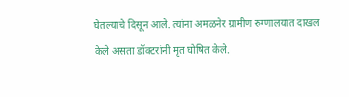घेतल्याचे दिसून आले. त्यांना अमळनेर ग्रामीण रुग्णालयात दाखल केले असता डॉक्टरांनी मृत घोषित केले.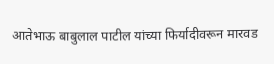आतेभाऊ बाबुलाल पाटील यांच्या फिर्यादीवरून मारवड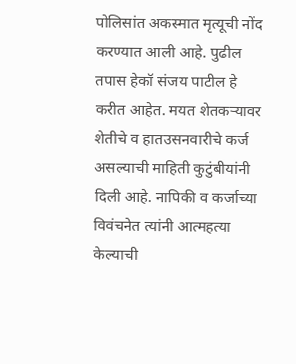पोलिसांत अकस्मात मृत्यूची नोंद करण्यात आली आहे. पुढील तपास हेकॉ संजय पाटील हे करीत आहेत. मयत शेतकऱ्यावर शेतीचे व हातउसनवारीचे कर्ज असल्याची माहिती कुटुंबीयांनी दिली आहे. नापिकी व कर्जाच्या विवंचनेत त्यांनी आत्महत्या केल्याची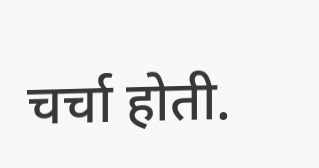चर्चा होती.